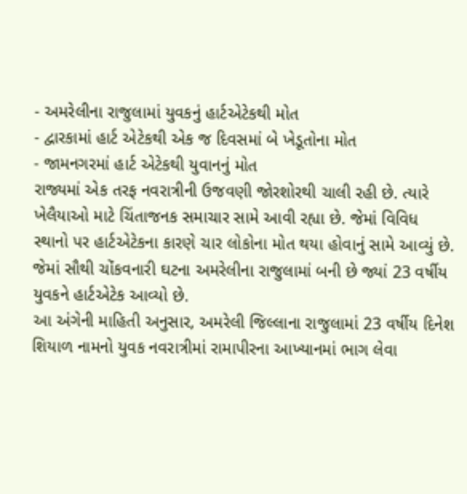- અમરેલીના રાજુલામાં યુવકનું હાર્ટએટેકથી મોત
- દ્વારકામાં હાર્ટ એટેકથી એક જ દિવસમાં બે ખેડૂતોના મોત
- જામનગરમાં હાર્ટ એટેકથી યુવાનનું મોત
રાજ્યમાં એક તરફ નવરાત્રીની ઉજવણી જોરશોરથી ચાલી રહી છે. ત્યારે ખેલૈયાઓ માટે ચિંતાજનક સમાચાર સામે આવી રહ્યા છે. જેમાં વિવિધ સ્થાનો પર હાર્ટએટેકના કારણે ચાર લોકોના મોત થયા હોવાનું સામે આવ્યું છે. જેમાં સૌથી ચોંકવનારી ઘટના અમરેલીના રાજુલામાં બની છે જ્યાં 23 વર્ષીય યુવકને હાર્ટએટેક આવ્યો છે.
આ અંગેની માહિતી અનુસાર, અમરેલી જિલ્લાના રાજુલામાં 23 વર્ષીય દિનેશ શિયાળ નામનો યુવક નવરાત્રીમાં રામાપીરના આખ્યાનમાં ભાગ લેવા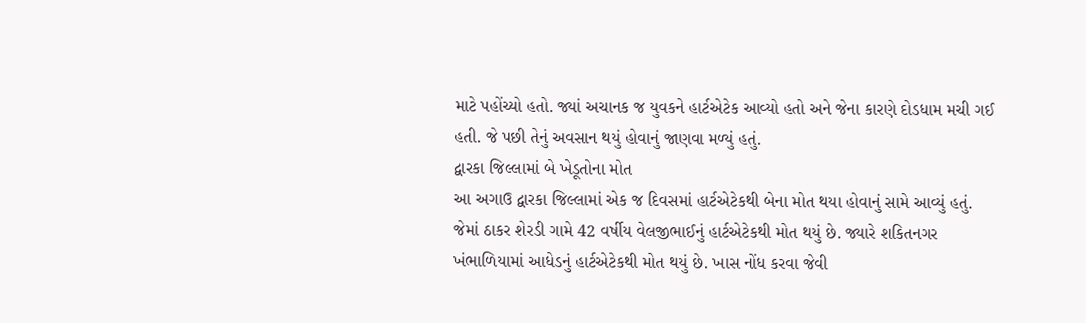માટે પહોંચ્યો હતો. જ્યાં અચાનક જ યુવકને હાર્ટએટેક આવ્યો હતો અને જેના કારણે દોડધામ મચી ગઈ હતી. જે પછી તેનું અવસાન થયું હોવાનું જાણવા મળ્યું હતું.
દ્વારકા જિલ્લામાં બે ખેડૂતોના મોત
આ અગાઉ દ્વારકા જિલ્લામાં એક જ દિવસમાં હાર્ટએટેકથી બેના મોત થયા હોવાનું સામે આવ્યું હતું. જેમાં ઠાકર શેરડી ગામે 42 વર્ષીય વેલજીભાઈનું હાર્ટએટેકથી મોત થયું છે. જ્યારે શકિતનગર ખંભાળિયામાં આધેડનું હાર્ટએટેકથી મોત થયું છે. ખાસ નોંધ કરવા જેવી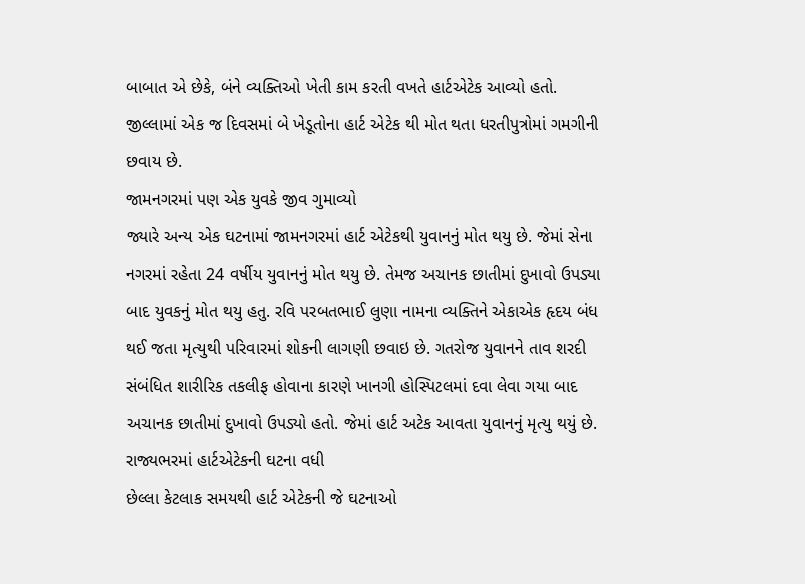બાબાત એ છેકે, બંને વ્યક્તિઓ ખેતી કામ કરતી વખતે હાર્ટએટેક આવ્યો હતો. જીલ્લામાં એક જ દિવસમાં બે ખેડૂતોના હાર્ટ એટેક થી મોત થતા ધરતીપુત્રોમાં ગમગીની છવાય છે.
જામનગરમાં પણ એક યુવકે જીવ ગુમાવ્યો
જ્યારે અન્ય એક ઘટનામાં જામનગરમાં હાર્ટ એટેકથી યુવાનનું મોત થયુ છે. જેમાં સેના નગરમાં રહેતા 24 વર્ષીય યુવાનનું મોત થયુ છે. તેમજ અચાનક છાતીમાં દુખાવો ઉપડ્યા બાદ યુવકનું મોત થયુ હતુ. રવિ પરબતભાઈ લુણા નામના વ્યક્તિને એકાએક હૃદય બંધ થઈ જતા મૃત્યુથી પરિવારમાં શોકની લાગણી છવાઇ છે. ગતરોજ યુવાનને તાવ શરદી સંબંધિત શારીરિક તકલીફ હોવાના કારણે ખાનગી હોસ્પિટલમાં દવા લેવા ગયા બાદ અચાનક છાતીમાં દુખાવો ઉપડ્યો હતો. જેમાં હાર્ટ અટેક આવતા યુવાનનું મૃત્યુ થયું છે.
રાજ્યભરમાં હાર્ટએટેકની ઘટના વધી
છેલ્લા કેટલાક સમયથી હાર્ટ એટેકની જે ઘટનાઓ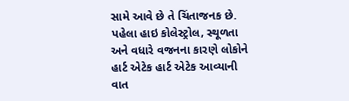સામે આવે છે તે ચિંતાજનક છે. પહેલા હાઇ કોલેસ્ટ્રોલ, સ્થૂળતા અને વધારે વજનના કારણે લોકોને હાર્ટ એટેક હાર્ટ એટેક આવ્યાની વાત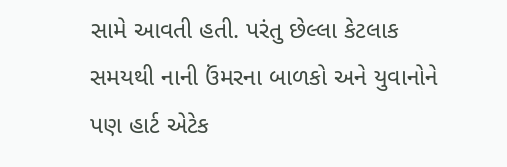સામે આવતી હતી. પરંતુ છેલ્લા કેટલાક સમયથી નાની ઉંમરના બાળકો અને યુવાનોને પણ હાર્ટ એટેક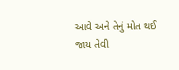આવે અને તેનું મોત થઈ જાય તેવી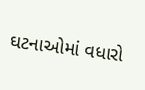ઘટનાઓમાં વધારો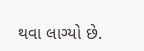થવા લાગ્યો છે.